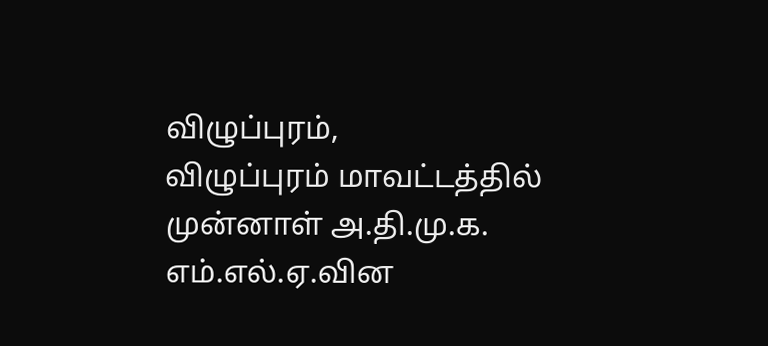விழுப்புரம்,
விழுப்புரம் மாவட்டத்தில் முன்னாள் அ.தி.மு.க. எம்.எல்.ஏ.வின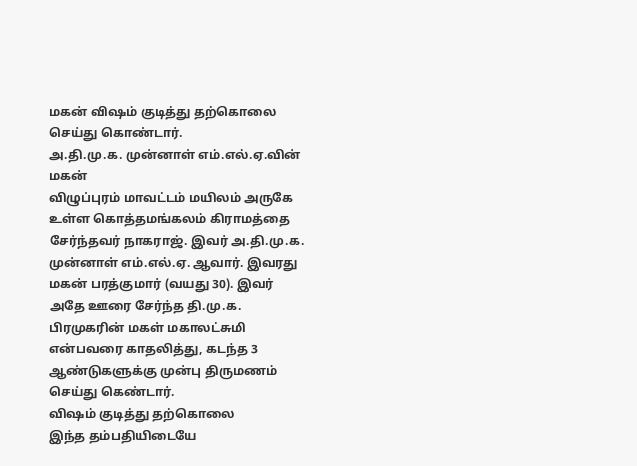மகன் விஷம் குடித்து தற்கொலை செய்து கொண்டார்.
அ.தி.மு.க. முன்னாள் எம்.எல்.ஏ.வின் மகன்
விழுப்புரம் மாவட்டம் மயிலம் அருகே உள்ள கொத்தமங்கலம் கிராமத்தை சேர்ந்தவர் நாகராஜ். இவர் அ.தி.மு.க. முன்னாள் எம்.எல்.ஏ. ஆவார். இவரது மகன் பரத்குமார் (வயது 30). இவர் அதே ஊரை சேர்ந்த தி.மு.க. பிரமுகரின் மகள் மகாலட்சுமி என்பவரை காதலித்து, கடந்த 3 ஆண்டுகளுக்கு முன்பு திருமணம் செய்து கெண்டார்.
விஷம் குடித்து தற்கொலை
இந்த தம்பதியிடையே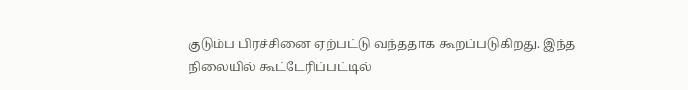குடும்ப பிரச்சினை ஏற்பட்டு வந்ததாக கூறப்படுகிறது. இந்த நிலையில் கூட்டேரிப்பட்டில்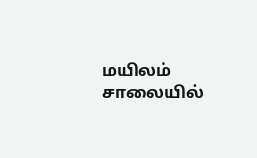மயிலம் சாலையில்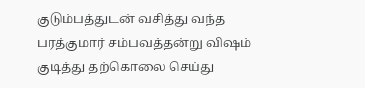குடும்பத்துடன் வசித்து வந்த பரத்குமார் சம்பவத்தன்று விஷம் குடித்து தற்கொலை செய்து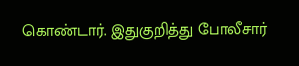கொண்டார். இதுகுறித்து போலீசார்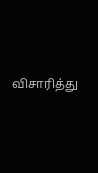விசாரித்து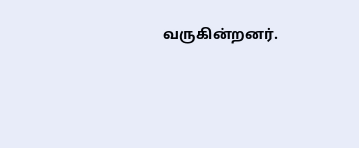வருகின்றனர்.